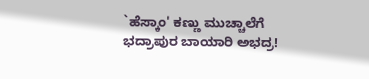`ಹೆಸ್ಕಾಂ' ಕಣ್ಣು ಮುಚ್ಚಾಲೆಗೆ ಭದ್ರಾಪುರ ಬಾಯಾರಿ ಅಭದ್ರ!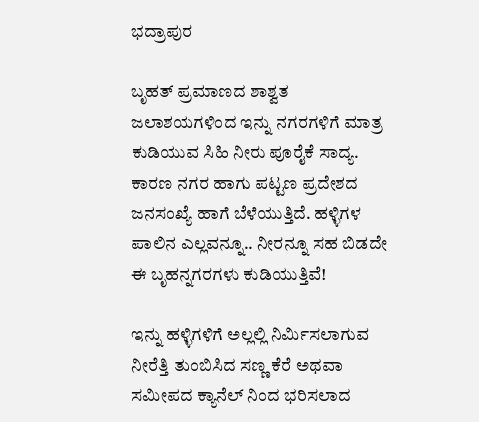ಭದ್ರಾಪುರ

ಬೃಹತ್ ಪ್ರಮಾಣದ ಶಾಶ್ವತ ಜಲಾಶಯಗಳಿಂದ ಇನ್ನು ನಗರಗಳಿಗೆ ಮಾತ್ರ ಕುಡಿಯುವ ಸಿಹಿ ನೀರು ಪೂರೈಕೆ ಸಾದ್ಯ. ಕಾರಣ ನಗರ ಹಾಗು ಪಟ್ಟಣ ಪ್ರದೇಶದ ಜನಸಂಖ್ಯೆ ಹಾಗೆ ಬೆಳೆಯುತ್ತಿದೆ. ಹಳ್ಳಿಗಳ ಪಾಲಿನ ಎಲ್ಲವನ್ನೂ.. ನೀರನ್ನೂ ಸಹ ಬಿಡದೇ ಈ ಬೃಹನ್ನಗರಗಳು ಕುಡಿಯುತ್ತಿವೆ!

ಇನ್ನು ಹಳ್ಳಿಗಳಿಗೆ ಅಲ್ಲಲ್ಲಿ ನಿರ್ಮಿಸಲಾಗುವ ನೀರೆತ್ತಿ ತುಂಬಿಸಿದ ಸಣ್ಣ ಕೆರೆ ಅಥವಾ ಸಮೀಪದ ಕ್ಯಾನೆಲ್ ನಿಂದ ಭರಿಸಲಾದ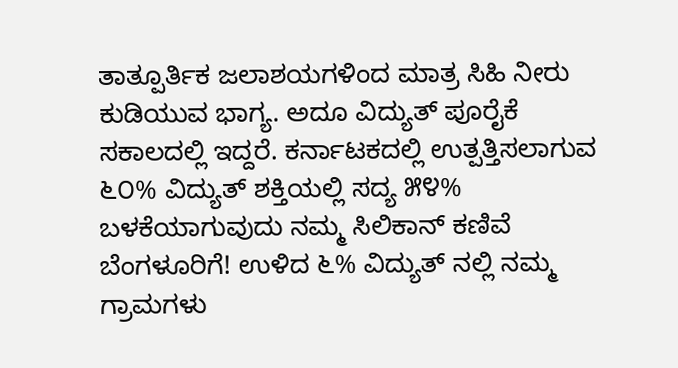ತಾತ್ಪೂರ್ತಿಕ ಜಲಾಶಯಗಳಿಂದ ಮಾತ್ರ ಸಿಹಿ ನೀರು ಕುಡಿಯುವ ಭಾಗ್ಯ. ಅದೂ ವಿದ್ಯುತ್ ಪೂರೈಕೆ ಸಕಾಲದಲ್ಲಿ ಇದ್ದರೆ. ಕರ್ನಾಟಕದಲ್ಲಿ ಉತ್ಪತ್ತಿಸಲಾಗುವ ೬೦% ವಿದ್ಯುತ್ ಶಕ್ತಿಯಲ್ಲಿ ಸದ್ಯ ೫೪%  ಬಳಕೆಯಾಗುವುದು ನಮ್ಮ ಸಿಲಿಕಾನ್ ಕಣಿವೆ ಬೆಂಗಳೂರಿಗೆ! ಉಳಿದ ೬% ವಿದ್ಯುತ್ ನಲ್ಲಿ ನಮ್ಮ ಗ್ರಾಮಗಳು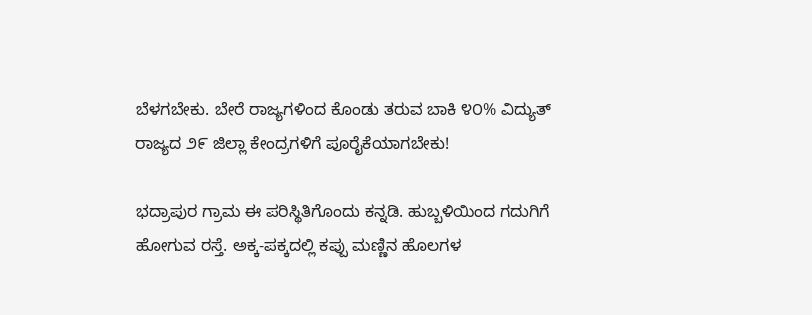ಬೆಳಗಬೇಕು. ಬೇರೆ ರಾಜ್ಯಗಳಿಂದ ಕೊಂಡು ತರುವ ಬಾಕಿ ೪೦% ವಿದ್ಯುತ್ ರಾಜ್ಯದ ೨೯ ಜಿಲ್ಲಾ ಕೇಂದ್ರಗಳಿಗೆ ಪೂರೈಕೆಯಾಗಬೇಕು!

ಭದ್ರಾಪುರ ಗ್ರಾಮ ಈ ಪರಿಸ್ಥಿತಿಗೊಂದು ಕನ್ನಡಿ. ಹುಬ್ಬಳಿಯಿಂದ ಗದುಗಿಗೆ ಹೋಗುವ ರಸ್ತೆ. ಅಕ್ಕ-ಪಕ್ಕದಲ್ಲಿ ಕಪ್ಪು ಮಣ್ಣಿನ ಹೊಲಗಳ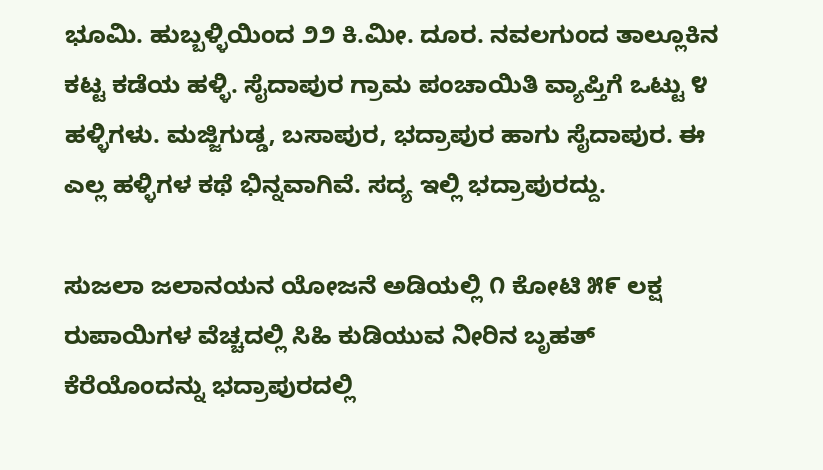ಭೂಮಿ. ಹುಬ್ಬಳ್ಳಿಯಿಂದ ೨೨ ಕಿ.ಮೀ. ದೂರ. ನವಲಗುಂದ ತಾಲ್ಲೂಕಿನ ಕಟ್ಟ ಕಡೆಯ ಹಳ್ಳಿ. ಸೈದಾಪುರ ಗ್ರಾಮ ಪಂಚಾಯಿತಿ ವ್ಯಾಪ್ತಿಗೆ ಒಟ್ಟು ೪ ಹಳ್ಳಿಗಳು. ಮಜ್ಜಿಗುಡ್ಡ, ಬಸಾಪುರ, ಭದ್ರಾಪುರ ಹಾಗು ಸೈದಾಪುರ. ಈ ಎಲ್ಲ ಹಳ್ಳಿಗಳ ಕಥೆ ಭಿನ್ನವಾಗಿವೆ. ಸದ್ಯ ಇಲ್ಲಿ ಭದ್ರಾಪುರದ್ದು.

ಸುಜಲಾ ಜಲಾನಯನ ಯೋಜನೆ ಅಡಿಯಲ್ಲಿ ೧ ಕೋಟಿ ೫೯ ಲಕ್ಷ ರುಪಾಯಿಗಳ ವೆಚ್ಚದಲ್ಲಿ ಸಿಹಿ ಕುಡಿಯುವ ನೀರಿನ ಬೃಹತ್ ಕೆರೆಯೊಂದನ್ನು ಭದ್ರಾಪುರದಲ್ಲಿ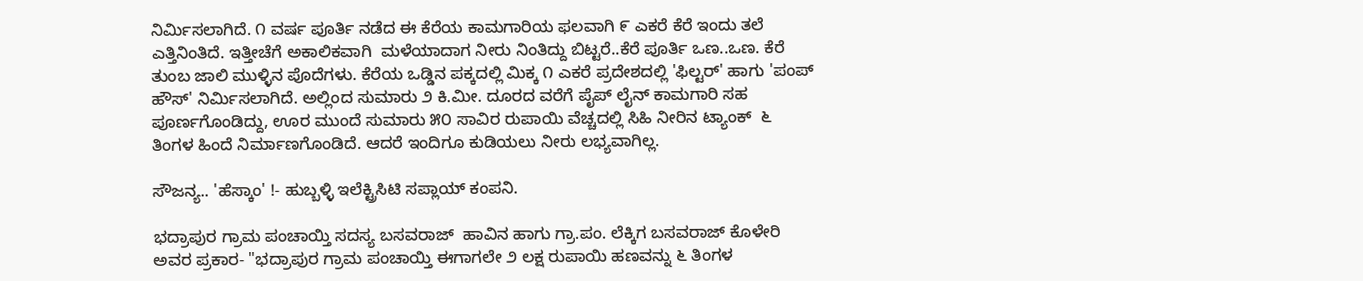ನಿರ್ಮಿಸಲಾಗಿದೆ. ೧ ವರ್ಷ ಪೂರ್ತಿ ನಡೆದ ಈ ಕೆರೆಯ ಕಾಮಗಾರಿಯ ಫಲವಾಗಿ ೯ ಎಕರೆ ಕೆರೆ ಇಂದು ತಲೆ ಎತ್ತಿನಿಂತಿದೆ. ಇತ್ತೀಚೆಗೆ ಅಕಾಲಿಕವಾಗಿ  ಮಳೆಯಾದಾಗ ನೀರು ನಿಂತಿದ್ದು ಬಿಟ್ಟರೆ..ಕೆರೆ ಪೂರ್ತಿ ಒಣ..ಒಣ. ಕೆರೆ ತುಂಬ ಜಾಲಿ ಮುಳ್ಳಿನ ಪೊದೆಗಳು. ಕೆರೆಯ ಒಡ್ಡಿನ ಪಕ್ಕದಲ್ಲಿ ಮಿಕ್ಕ ೧ ಎಕರೆ ಪ್ರದೇಶದಲ್ಲಿ 'ಫಿಲ್ಟರ್' ಹಾಗು 'ಪಂಪ್ ಹೌಸ್' ನಿರ್ಮಿಸಲಾಗಿದೆ. ಅಲ್ಲಿಂದ ಸುಮಾರು ೨ ಕಿ.ಮೀ. ದೂರದ ವರೆಗೆ ಪೈಪ್ ಲೈನ್ ಕಾಮಗಾರಿ ಸಹ ಪೂರ್ಣಗೊಂಡಿದ್ದು, ಊರ ಮುಂದೆ ಸುಮಾರು ೫೦ ಸಾವಿರ ರುಪಾಯಿ ವೆಚ್ಚದಲ್ಲಿ ಸಿಹಿ ನೀರಿನ ಟ್ಯಾಂಕ್  ೬ ತಿಂಗಳ ಹಿಂದೆ ನಿರ್ಮಾಣಗೊಂಡಿದೆ. ಆದರೆ ಇಂದಿಗೂ ಕುಡಿಯಲು ನೀರು ಲಭ್ಯವಾಗಿಲ್ಲ.

ಸೌಜನ್ಯ.. 'ಹೆಸ್ಕಾಂ' !- ಹುಬ್ಬಳ್ಳಿ ಇಲೆಕ್ಟ್ರಿಸಿಟಿ ಸಪ್ಲಾಯ್ ಕಂಪನಿ.

ಭದ್ರಾಪುರ ಗ್ರಾಮ ಪಂಚಾಯ್ತಿ ಸದಸ್ಯ ಬಸವರಾಜ್  ಹಾವಿನ ಹಾಗು ಗ್ರಾ.ಪಂ. ಲೆಕ್ಕಿಗ ಬಸವರಾಜ್ ಕೊಳೇರಿ ಅವರ ಪ್ರಕಾರ- "ಭದ್ರಾಪುರ ಗ್ರಾಮ ಪಂಚಾಯ್ತಿ ಈಗಾಗಲೇ ೨ ಲಕ್ಷ ರುಪಾಯಿ ಹಣವನ್ನು ೬ ತಿಂಗಳ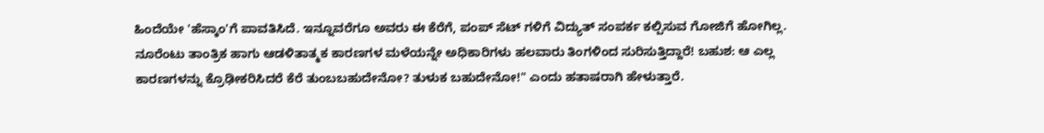ಹಿಂದೆಯೇ 'ಹೆಸ್ಕಾಂ'ಗೆ ಪಾವತಿಸಿದೆ. ಇನ್ನೂವರೆಗೂ ಅವರು ಈ ಕೆರೆಗೆ, ಪಂಪ್ ಸೆಟ್ ಗಳಿಗೆ ವಿದ್ಯುತ್ ಸಂಪರ್ಕ ಕಲ್ಪಿಸುವ ಗೋಜಿಗೆ ಹೋಗಿಲ್ಲ. ನೂರೆಂಟು ತಾಂತ್ರಿಕ ಹಾಗು ಆಡಳಿತಾತ್ಮಕ ಕಾರಣಗಳ ಮಳೆಯನ್ನೇ ಅಧಿಕಾರಿಗಳು ಹಲವಾರು ತಿಂಗಳಿಂದ ಸುರಿಸುತ್ತಿದ್ದಾರೆ! ಬಹುಶ: ಆ ಎಲ್ಲ ಕಾರಣಗಳನ್ನು ಕ್ರೊಢೀಕರಿಸಿದರೆ ಕೆರೆ ತುಂಬಬಹುದೇನೋ? ತುಳುಕ ಬಹುದೇನೋ!" ಎಂದು ಹತಾಷರಾಗಿ ಹೇಳುತ್ತಾರೆ.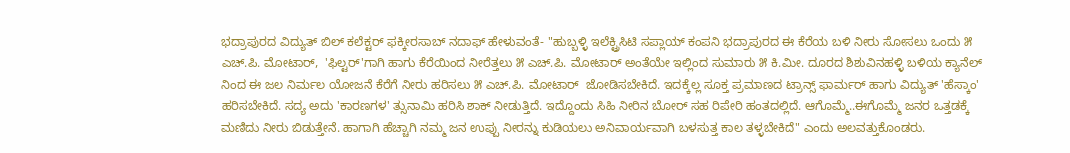ಭದ್ರಾಪುರದ ವಿದ್ಯುತ್ ಬಿಲ್ ಕಲೆಕ್ಟರ್ ಫಕ್ಕೀರಸಾಬ್ ನದಾಫ್ ಹೇಳುವಂತೆ- "ಹುಬ್ಬಳ್ಳಿ ಇಲೆಕ್ಟ್ರಿಸಿಟಿ ಸಪ್ಲಾಯ್ ಕಂಪನಿ ಭದ್ರಾಪುರದ ಈ ಕೆರೆಯ ಬಳಿ ನೀರು ಸೋಸಲು ಒಂದು ೫ ಎಚ್.ಪಿ. ಮೋಟಾರ್,  'ಫಿಲ್ಟರ್'ಗಾಗಿ ಹಾಗು ಕೆರೆಯಿಂದ ನೀರೆತ್ತಲು ೫ ಎಚ್.ಪಿ. ಮೋಟಾರ್ ಅಂತೆಯೇ ಇಲ್ಲಿಂದ ಸುಮಾರು ೫ ಕಿ.ಮೀ. ದೂರದ ಶಿಶುವಿನಹಳ್ಳಿ ಬಳಿಯ ಕ್ಯಾನೆಲ್ ನಿಂದ ಈ ಜಲ ನಿರ್ಮಲ ಯೋಜನೆ ಕೆರೆಗೆ ನೀರು ಹರಿಸಲು ೫ ಎಚ್.ಪಿ. ಮೋಟಾರ್  ಜೋಡಿಸಬೇಕಿದೆ. ಇದಕ್ಕೆಲ್ಲ ಸೂಕ್ತ ಪ್ರಮಾಣದ ಟ್ರಾನ್ಸ್ ಫಾರ್ಮರ್ ಹಾಗು ವಿದ್ಯುತ್ 'ಹೆಸ್ಕಾಂ' ಹರಿಸಬೇಕಿದೆ. ಸದ್ಯ ಅದು 'ಕಾರಣಗಳ' ತ್ಸುನಾಮಿ ಹರಿಸಿ ಶಾಕ್ ನೀಡುತ್ತಿದೆ. ಇದ್ದೊಂದು ಸಿಹಿ ನೀರಿನ ಬೋರ್ ಸಹ ರಿಪೇರಿ ಹಂತದಲ್ಲಿದೆ. ಆಗೊಮ್ಮೆ..ಈಗೊಮ್ಮೆ ಜನರ ಒತ್ತಡಕ್ಕೆ ಮಣಿದು ನೀರು ಬಿಡುತ್ತೇನೆ. ಹಾಗಾಗಿ ಹೆಚ್ಚಾಗಿ ನಮ್ಮ ಜನ ಉಪ್ಪು ನೀರನ್ನು ಕುಡಿಯಲು ಅನಿವಾರ್ಯವಾಗಿ ಬಳಸುತ್ತ ಕಾಲ ತಳ್ಳಬೇಕಿದೆ" ಎಂದು ಅಲವತ್ತುಕೊಂಡರು.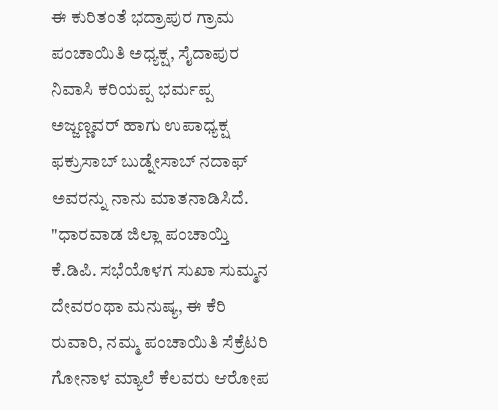ಈ ಕುರಿತಂತೆ ಭದ್ರಾಪುರ ಗ್ರಾಮ ಪಂಚಾಯಿತಿ ಅಧ್ಯಕ್ಷ, ಸೈದಾಪುರ ನಿವಾಸಿ ಕರಿಯಪ್ಪ ಭರ್ಮಪ್ಪ ಅಜ್ಜಣ್ಣವರ್ ಹಾಗು ಉಪಾಧ್ಯಕ್ಷ ಫಕ್ರುಸಾಬ್ ಬುಡ್ನೇಸಾಬ್ ನದಾಫ್ ಅವರನ್ನು ನಾನು ಮಾತನಾಡಿಸಿದೆ. "ಧಾರವಾಡ ಜಿಲ್ಲಾ ಪಂಚಾಯ್ತಿ ಕೆ.ಡಿಪಿ. ಸಭೆಯೊಳಗ ಸುಖಾ ಸುಮ್ಮನ ದೇವರಂಥಾ ಮನುಷ್ಯ, ಈ ಕೆರಿ ರುವಾರಿ, ನಮ್ಮ ಪಂಚಾಯಿತಿ ಸೆಕ್ರೆಟರಿ ಗೋನಾಳ ಮ್ಯಾಲೆ ಕೆಲವರು ಆರೋಪ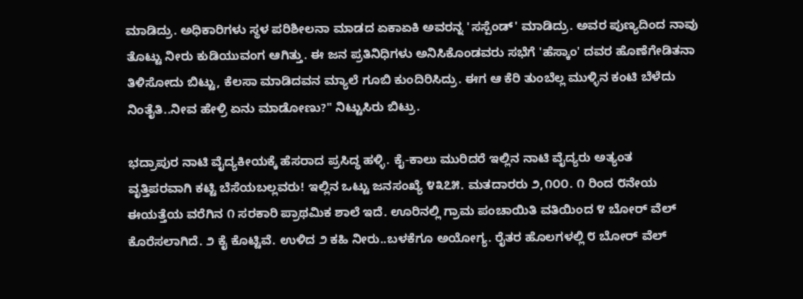ಮಾಡಿದ್ರು. ಅಧಿಕಾರಿಗಳು ಸ್ಥಳ ಪರಿಶೀಲನಾ ಮಾಡದ ಏಕಾಏಕಿ ಅವರನ್ನ 'ಸಸ್ಪೆಂಡ್' ಮಾಡಿದ್ರು. ಅವರ ಪುಣ್ಯದಿಂದ ನಾವು ತೊಟ್ಟು ನೀರು ಕುಡಿಯುವಂಗ ಆಗಿತ್ತು. ಈ ಜನ ಪ್ರತಿನಿಧಿಗಳು ಅನಿಸಿಕೊಂಡವರು ಸಭೆಗೆ 'ಹೆಸ್ಕಾಂ' ದವರ ಹೊಣೆಗೇಡಿತನಾ ತಿಳಿಸೋದು ಬಿಟ್ಟು, ಕೆಲಸಾ ಮಾಡಿದವನ ಮ್ಯಾಲೆ ಗೂಬಿ ಕುಂದಿರಿಸಿದ್ರು. ಈಗ ಆ ಕೆರಿ ತುಂಬೆಲ್ಲ ಮುಳ್ಳಿನ ಕಂಟಿ ಬೆಳೆದು ನಿಂತೈತಿ..ನೀವ ಹೇಳ್ರಿ ಏನು ಮಾಡೋಣು?" ನಿಟ್ಟುಸಿರು ಬಿಟ್ರು.

ಭದ್ರಾಪುರ ನಾಟಿ ವೈದ್ಯಕೀಯಕ್ಕೆ ಹೆಸರಾದ ಪ್ರಸಿದ್ಧ ಹಳ್ಳಿ. ಕೈ-ಕಾಲು ಮುರಿದರೆ ಇಲ್ಲಿನ ನಾಟಿ ವೈದ್ಯರು ಅತ್ಯಂತ ವೃತ್ತಿಪರವಾಗಿ ಕಟ್ಟಿ ಬೆಸೆಯಬಲ್ಲವರು! ಇಲ್ಲಿನ ಒಟ್ಟು ಜನಸಂಖ್ಯೆ ೪೩೭೫. ಮತದಾರರು ೨,೧೦೦. ೧ ರಿಂದ ೮ನೇಯ ಈಯತ್ತೆಯ ವರೆಗಿನ ೧ ಸರಕಾರಿ ಪ್ರಾಥಮಿಕ ಶಾಲೆ ಇದೆ. ಊರಿನಲ್ಲಿ ಗ್ರಾಮ ಪಂಚಾಯಿತಿ ವತಿಯಿಂದ ೪ ಬೋರ್ ವೆಲ್ ಕೊರೆಸಲಾಗಿದೆ. ೨ ಕೈ ಕೊಟ್ಟಿವೆ. ಉಳಿದ ೨ ಕಹಿ ನೀರು..ಬಳಕೆಗೂ ಅಯೋಗ್ಯ. ರೈತರ ಹೊಲಗಳಲ್ಲಿ ೮ ಬೋರ್ ವೆಲ್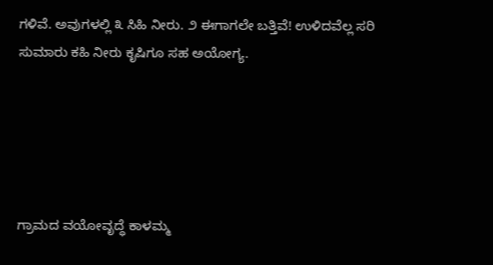ಗಳಿವೆ. ಅವುಗಳಲ್ಲಿ ೩ ಸಿಹಿ ನೀರು. ೨ ಈಗಾಗಲೇ ಬತ್ತಿವೆ! ಉಳಿದವೆಲ್ಲ ಸರಿ ಸುಮಾರು ಕಹಿ ನೀರು ಕೃಷಿಗೂ ಸಹ ಅಯೋಗ್ಯ.





ಗ್ರಾಮದ ವಯೋವೃದ್ಧೆ ಕಾಳಮ್ಮ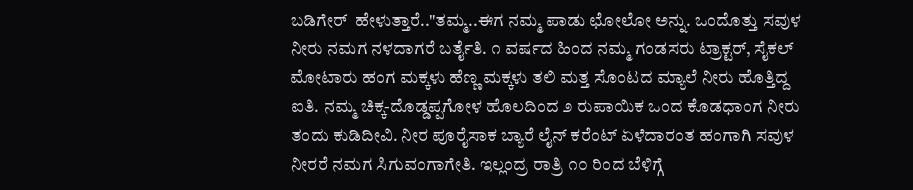ಬಡಿಗೇರ್  ಹೇಳುತ್ತಾರೆ.."ತಮ್ಮ..ಈಗ ನಮ್ಮ ಪಾಡು ಛೋಲೋ ಅನ್ನು. ಒಂದೊತ್ತು ಸವುಳ ನೀರು ನಮಗ ನಳದಾಗರೆ ಬರ್ತೈತಿ. ೧ ವರ್ಷದ ಹಿಂದ ನಮ್ಮ ಗಂಡಸರು ಟ್ರಾಕ್ಟರ್, ಸೈಕಲ್ ಮೋಟಾರು ಹಂಗ ಮಕ್ಕಳು ಹೆಣ್ಣ ಮಕ್ಕಳು ತಲಿ ಮತ್ತ ಸೊಂಟದ ಮ್ಯಾಲೆ ನೀರು ಹೊತ್ತಿದ್ದ ಐತಿ. ನಮ್ಮ ಚಿಕ್ಕ-ದೊಡ್ಡಪ್ಪಗೋಳ ಹೊಲದಿಂದ ೨ ರುಪಾಯಿಕ ಒಂದ ಕೊಡಧಾಂಗ ನೀರು ತಂದು ಕುಡಿದೀವಿ. ನೀರ ಪೂರೈಸಾಕ ಬ್ಯಾರೆ ಲೈನ್ ಕರೆಂಟ್ ಏಳೆದಾರಂತ ಹಂಗಾಗಿ ಸವುಳ ನೀರರೆ ನಮಗ ಸಿಗುವಂಗಾಗೇತಿ. ಇಲ್ಲಂದ್ರ ರಾತ್ರಿ ೧೦ ರಿಂದ ಬೆಳಿಗ್ಗೆ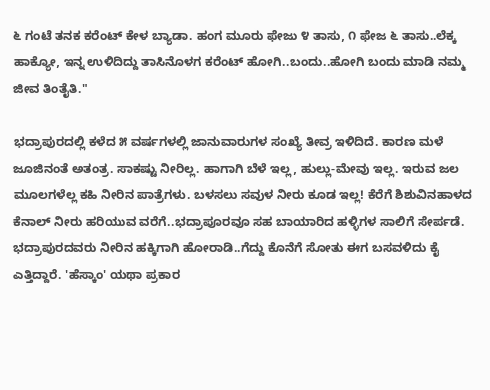೬ ಗಂಟೆ ತನಕ ಕರೆಂಟ್ ಕೇಳ ಬ್ಯಾಡಾ. ಹಂಗ ಮೂರು ಫೇಜು ೪ ತಾಸು, ೧ ಫೇಜ ೬ ತಾಸು..ಲೆಕ್ಕ ಹಾಕ್ಯೋ, ಇನ್ನ ಉಳಿದಿದ್ದು ತಾಸಿನೊಳಗ ಕರೆಂಟ್ ಹೋಗಿ..ಬಂದು..ಹೋಗಿ ಬಂದು ಮಾಡಿ ನಮ್ಮ ಜೀವ ತಿಂತೈತಿ."

ಭದ್ರಾಪುರದಲ್ಲಿ ಕಳೆದ ೫ ವರ್ಷಗಳಲ್ಲಿ ಜಾನುವಾರುಗಳ ಸಂಖ್ಯೆ ತೀವ್ರ ಇಳಿದಿದೆ. ಕಾರಣ ಮಳೆ ಜೂಜಿನಂತೆ ಅತಂತ್ರ. ಸಾಕಷ್ಟು ನೀರಿಲ್ಲ. ಹಾಗಾಗಿ ಬೆಳೆ ಇಲ್ಲ, ಹುಲ್ಲು-ಮೇವು ಇಲ್ಲ. ಇರುವ ಜಲ ಮೂಲಗಳೆಲ್ಲ ಕಹಿ ನೀರಿನ ಪಾತ್ರೆಗಳು. ಬಳಸಲು ಸವುಳ ನೀರು ಕೂಡ ಇಲ್ಲ! ಕೆರೆಗೆ ಶಿಶುವಿನಹಾಳದ ಕೆನಾಲ್ ನೀರು ಹರಿಯುವ ವರೆಗೆ..ಭದ್ರಾಪೂರವೂ ಸಹ ಬಾಯಾರಿದ ಹಳ್ಳಿಗಳ ಸಾಲಿಗೆ ಸೇರ್ಪಡೆ. ಭದ್ರಾಪುರದವರು ನೀರಿನ ಹಕ್ಕಿಗಾಗಿ ಹೋರಾಡಿ..ಗೆದ್ದು ಕೊನೆಗೆ ಸೋತು ಈಗ ಬಸವಳಿದು ಕೈ ಎತ್ತಿದ್ದಾರೆ. 'ಹೆಸ್ಕಾಂ' ಯಥಾ ಪ್ರಕಾರ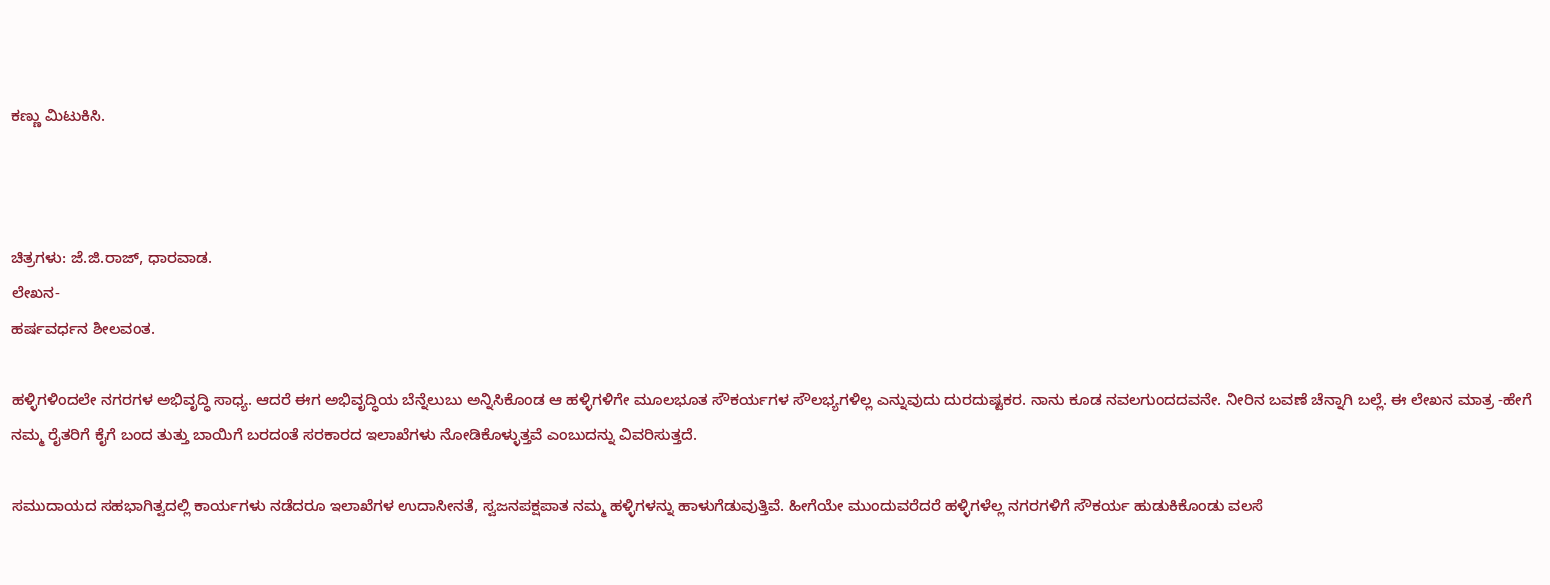ಕಣ್ಣು ಮಿಟುಕಿಸಿ.



ಚಿತ್ರಗಳು: ಜೆ.ಜಿ.ರಾಜ್, ಧಾರವಾಡ.
ಲೇಖನ-
ಹರ್ಷವರ್ಧನ ಶೀಲವಂತ.

ಹಳ್ಳಿಗಳಿಂದಲೇ ನಗರಗಳ ಅಭಿವೃದ್ಧಿ ಸಾಧ್ಯ. ಆದರೆ ಈಗ ಅಭಿವೃದ್ಧಿಯ ಬೆನ್ನೆಲುಬು ಅನ್ನಿಸಿಕೊಂಡ ಆ ಹಳ್ಳಿಗಳಿಗೇ ಮೂಲಭೂತ ಸೌಕರ್ಯಗಳ ಸೌಲಭ್ಯಗಳಿಲ್ಲ ಎನ್ನುವುದು ದುರದುಷ್ಟಕರ. ನಾನು ಕೂಡ ನವಲಗುಂದದವನೇ. ನೀರಿನ ಬವಣೆ ಚೆನ್ನಾಗಿ ಬಲ್ಲೆ. ಈ ಲೇಖನ ಮಾತ್ರ -ಹೇಗೆ ನಮ್ಮ ರೈತರಿಗೆ ಕೈಗೆ ಬಂದ ತುತ್ತು ಬಾಯಿಗೆ ಬರದಂತೆ ಸರಕಾರದ ಇಲಾಖೆಗಳು ನೋಡಿಕೊಳ್ಳುತ್ತವೆ ಎಂಬುದನ್ನು ವಿವರಿಸುತ್ತದೆ.

ಸಮುದಾಯದ ಸಹಭಾಗಿತ್ವದಲ್ಲಿ ಕಾರ್ಯಗಳು ನಡೆದರೂ ಇಲಾಖೆಗಳ ಉದಾಸೀನತೆ, ಸ್ವಜನಪಕ್ಷಪಾತ ನಮ್ಮ ಹಳ್ಳಿಗಳನ್ನು ಹಾಳುಗೆಡುವುತ್ತಿವೆ. ಹೀಗೆಯೇ ಮುಂದುವರೆದರೆ ಹಳ್ಳಿಗಳೆಲ್ಲ ನಗರಗಳಿಗೆ ಸೌಕರ್ಯ ಹುಡುಕಿಕೊಂಡು ವಲಸೆ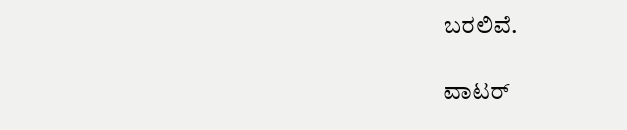ಬರಲಿವೆ.

ವಾಟರ್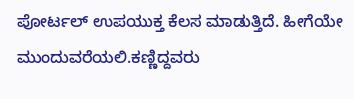ಪೋರ್ಟಲ್ ಉಪಯುಕ್ತ ಕೆಲಸ ಮಾಡುತ್ತಿದೆ. ಹೀಗೆಯೇ ಮುಂದುವರೆಯಲಿ.ಕಣ್ಣಿದ್ದವರು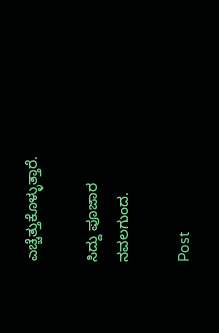ಎಚ್ಚೆತ್ತುಕೊಳ್ಳುತ್ತಾರೆ.

ಸಿದ್ದು ಪೂಜಾರ
ನವಲಗುಂದ.

Post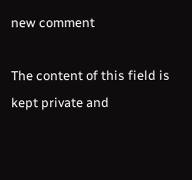new comment

The content of this field is kept private and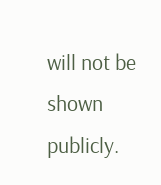will not be shown publicly.